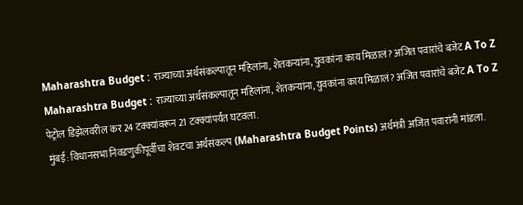Maharashtra Budget : राज्याच्या अर्थसंकल्पातून महिलांना, शेतकऱ्यांना, युवकांना काय मिळालं? अजित पवारांचे बजेट A To Z
Maharashtra Budget : राज्याच्या अर्थसंकल्पातून महिलांना, शेतकऱ्यांना, युवकांना काय मिळालं? अजित पवारांचे बजेट A To Z
पेट्रोल डिझेलवरील कर 24 टक्क्यांवरून 21 टक्क्यांपर्यंत घटवला.
मुंबई: विधानसभा निवडणुकीपूर्वीचा शेवटचा अर्थसंकल्प (Maharashtra Budget Points) अर्थमंत्री अजित पवारांनी मांडला.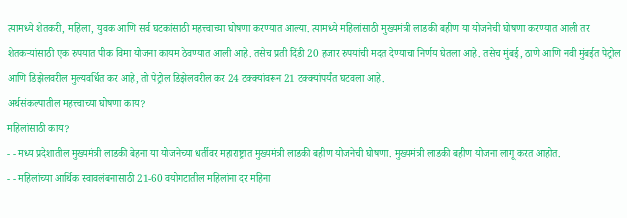त्यामध्ये शेतकरी, महिला, युवक आणि सर्व घटकांसाठी महत्त्वाच्या घोषणा करण्यात आल्या. त्यामध्ये महिलांसाठी मुख्यमंत्री लाडकी बहीण या योजनेची घोषणा करण्यात आली तर शेतकऱ्यांसाठी एक रुपयात पीक विमा योजना कायम ठेवण्यात आली आहे. तसेच प्रती दिंडी 20 हजार रुपयांची मदत देण्याचा निर्णय घेतला आहे. तसेच मुंबई, ठाणे आणि नवी मुंबईत पेट्रोल आणि डिझेलवरील मुल्यवर्धित कर आहे, तो पेट्रोल डिझेलवरील कर 24 टक्क्यांवरून 21 टक्क्यांपर्यंत घटवला आहे.
अर्थसंकल्पातील महत्त्वाच्या घोषणा काय?
महिलांसाठी काय?
- - मध्य प्रदेशातील मुख्यमंत्री लाडकी बेहना या योजनेच्या धर्तीवर महाराष्ट्रात मुख्यमंत्री लाडकी बहीण योजनेची घोषणा. मुख्यमंत्री लाडकी बहीण योजना लागू करत आहोत.
- - महिलांच्या आर्थिक स्वावलंबनासाठी 21-60 वयोगटातील महिलांना दर महिना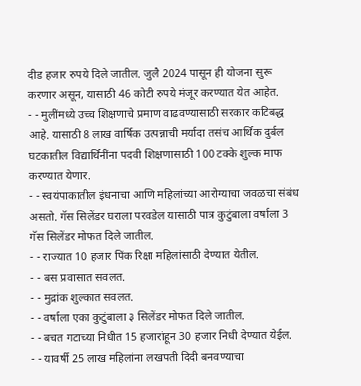दीड हजार रुपये दिले जातील. जुलै 2024 पासून ही योजना सुरू करणार असून, यासाठी 46 कोटी रुपये मंजूर करण्यात येत आहेत.
- - मुलींमध्ये उच्च शिक्षणाचे प्रमाण वाढवण्यासाठी सरकार कटिबद्ध आहे. यासाठी 8 लाख वार्षिक उत्पन्नाची मर्यादा तसंच आर्थिक दुर्बल घटकातील विद्यार्थिनींना पदवी शिक्षणासाठी 100 टक्के शुल्क माफ करण्यात येणार.
- - स्वयंपाकातील इंधनाचा आणि महिलांच्या आरोग्याचा जवळचा संबंध असतो. गॅस सिलेंडर घराला परवडेल यासाठी पात्र कुटुंबाला वर्षाला 3 गॅस सिलेंडर मोफत दिले जातील.
- - राज्यात 10 हजार पिंक रिक्षा महिलांसाठी देण्यात येतील.
- - बस प्रवासात सवलत.
- - मुद्रांक शुल्कात सवलत.
- - वर्षाला एका कुटुंबाला ३ सिलेंडर मोफत दिले जातील.
- - बचत गटाच्या निधीत 15 हजारांहून 30 हजार निधी देण्यात येईल.
- - यावर्षी 25 लाख महिलांना लखपती दिदी बनवण्याचा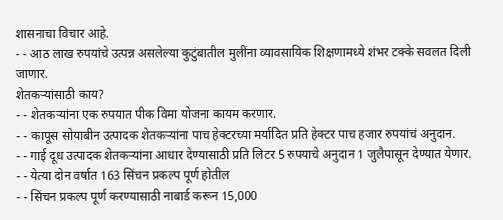शासनाचा विचार आहे.
- - आठ लाख रुपयांचे उत्पन्न असलेल्या कुटुंबातील मुलींना व्यावसायिक शिक्षणामध्ये शंभर टक्के सवलत दिली जाणार.
शेतकऱ्यांसाठी काय?
- - शेतकऱ्यांना एक रुपयात पीक विमा योजना कायम करणार.
- - कापूस सोयाबीन उत्पादक शेतकऱ्यांना पाच हेक्टरच्या मर्यादित प्रति हेक्टर पाच हजार रुपयांचं अनुदान.
- - गाई दूध उत्पादक शेतकऱ्यांना आधार देण्यासाठी प्रति लिटर 5 रुपयाचे अनुदान 1 जुलैपासून देण्यात येणार.
- - येत्या दोन वर्षात 163 सिंचन प्रकल्प पूर्ण होतील
- - सिंचन प्रकल्प पूर्ण करण्यासाठी नाबार्ड करून 15,000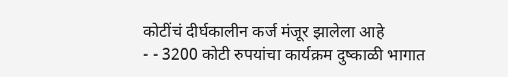कोटींचं दीर्घकालीन कर्ज मंजूर झालेला आहे
- - 3200 कोटी रुपयांचा कार्यक्रम दुष्काळी भागात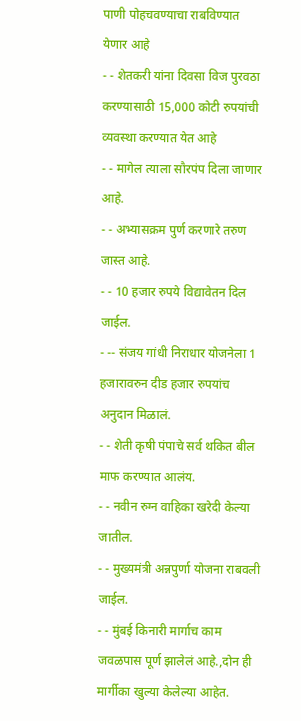पाणी पोहचवण्याचा राबविण्यात येणार आहे
- - शेतकरी यांना दिवसा विज पुरवठा करण्यासाठी 15,000 कोटी रुपयांची व्यवस्था करण्यात येत आहे
- - मागेल त्याला सौरपंप दिला जाणार आहे.
- - अभ्यासक्रम पुर्ण करणारे तरुण जास्त आहे.
- - 10 हजार रुपये विद्यावेतन दिल जाईल.
- -- संजय गांधी निराधार योजनेला 1 हजारावरुन दीड हजार रुपयांच अनुदान मिळालं.
- - शेती कृषी पंपाचे सर्व थकित बील माफ करण्यात आलंय.
- - नवीन रुग्न वाहिका खरेदी केल्या जातील.
- - मुख्यमंत्री अन्नपुर्णा योजना राबवली जाईल.
- - मुंबई किनारी मार्गाच काम जवळपास पूर्ण झालेलं आहे.,दोन ही मार्गीका खुल्या केलेल्या आहेत.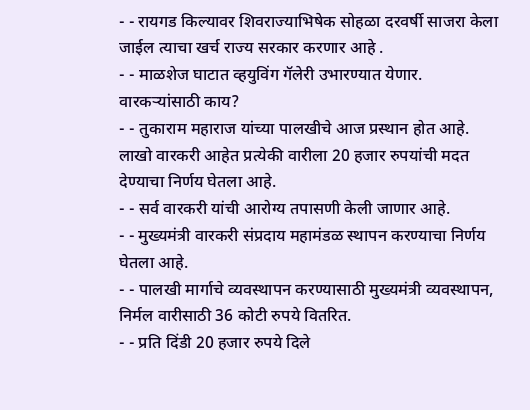- - रायगड किल्यावर शिवराज्याभिषेक सोहळा दरवर्षी साजरा केला जाईल त्याचा खर्च राज्य सरकार करणार आहे .
- - माळशेज घाटात व्हयुविंग गॅलेरी उभारण्यात येणार.
वारकऱ्यांसाठी काय?
- - तुकाराम महाराज यांच्या पालखीचे आज प्रस्थान होत आहे. लाखो वारकरी आहेत प्रत्येकी वारीला 20 हजार रुपयांची मदत देण्याचा निर्णय घेतला आहे.
- - सर्व वारकरी यांची आरोग्य तपासणी केली जाणार आहे.
- - मुख्यमंत्री वारकरी संप्रदाय महामंडळ स्थापन करण्याचा निर्णय घेतला आहे.
- - पालखी मार्गाचे व्यवस्थापन करण्यासाठी मुख्यमंत्री व्यवस्थापन, निर्मल वारीसाठी 36 कोटी रुपये वितरित.
- - प्रति दिंडी 20 हजार रुपये दिले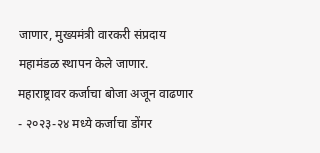जाणार, मुख्यमंत्री वारकरी संप्रदाय महामंडळ स्थापन केले जाणार.
महाराष्ट्रावर कर्जाचा बोजा अजून वाढणार
- २०२३-२४ मध्ये कर्जाचा डोंगर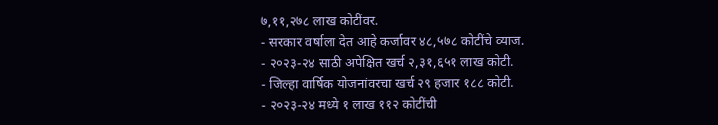७,११,२७८ लाख कोटींवर.
- सरकार वर्षाला देत आहे कर्जावर ४८,५७८ कोटींचे व्याज.
- २०२३-२४ साठी अपेक्षित खर्च २,३१,६५१ लाख कोटी.
- जिल्हा वार्षिक योजनांवरचा खर्च २९ हजार १८८ कोटी.
- २०२३-२४ मध्ये १ लाख ११२ कोटींची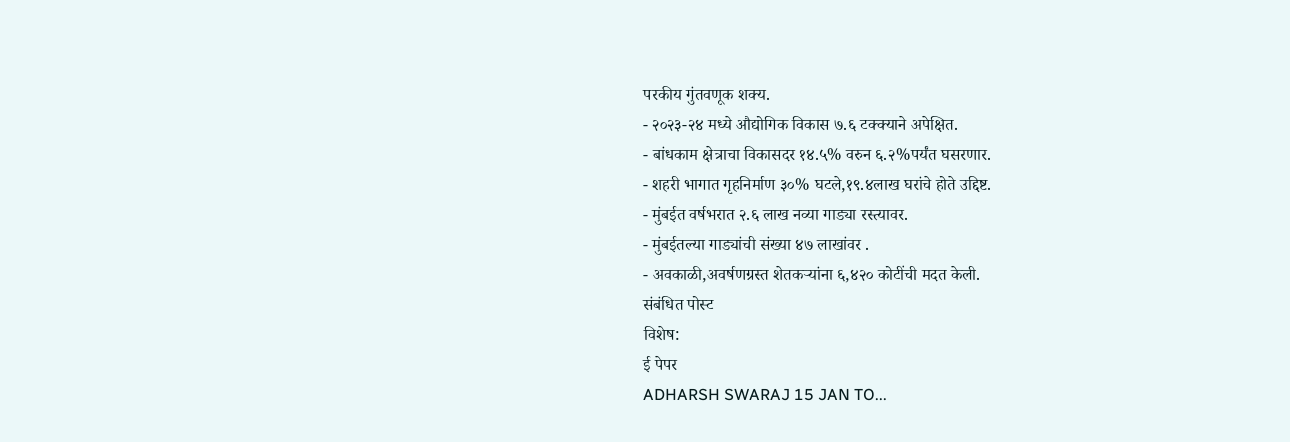परकीय गुंतवणूक शक्य.
- २०२३-२४ मध्ये औद्योगिक विकास ७.६ टक्क्याने अपेक्षित.
- बांधकाम क्षेत्राचा विकासदर १४.५% वरुन ६.२%पर्यंत घसरणार.
- शहरी भागात गृहनिर्माण ३०% घटले,१९.४लाख घरांचे होते उद्दिष्ट.
- मुंबईत वर्षभरात २.६ लाख नव्या गाड्या रस्त्यावर.
- मुंबईतल्या गाड्यांची संख्या ४७ लाखांवर .
- अवकाळी,अवर्षणग्रस्त शेतकऱ्यांना ६,४२० कोटींची मदत केली.
संबंधित पोस्ट
विशेष:
ई पेपर
ADHARSH SWARAJ 15 JAN TO...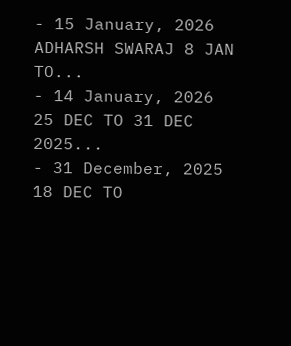- 15 January, 2026
ADHARSH SWARAJ 8 JAN TO...
- 14 January, 2026
25 DEC TO 31 DEC 2025...
- 31 December, 2025
18 DEC TO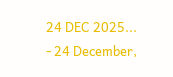24 DEC 2025...
- 24 December,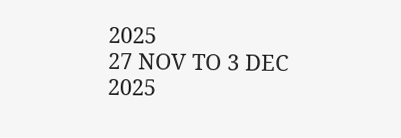2025
27 NOV TO 3 DEC 2025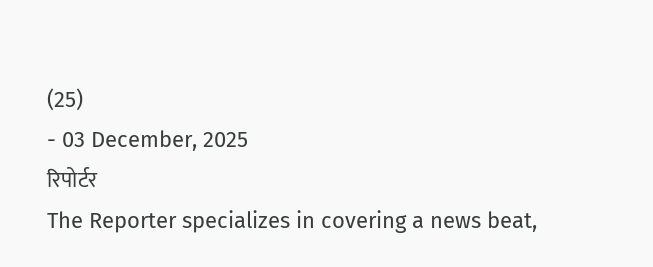(25)
- 03 December, 2025
रिपोर्टर
The Reporter specializes in covering a news beat,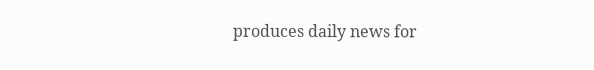produces daily news for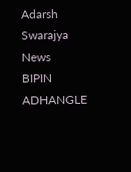Adarsh Swarajya News
BIPIN ADHANGLE